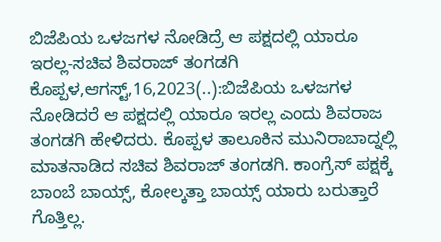ಬಿಜೆಪಿಯ ಒಳಜಗಳ ನೋಡಿದ್ರೆ ಆ ಪಕ್ಷದಲ್ಲಿ ಯಾರೂ ಇರಲ್ಲ-ಸಚಿವ ಶಿವರಾಜ್ ತಂಗಡಗಿ ಕೊಪ್ಪಳ,ಆಗಸ್ಟ್,16,2023(..):ಬಿಜೆಪಿಯ ಒಳಜಗಳ ನೋಡಿದರೆ ಆ ಪಕ್ಷದಲ್ಲಿ ಯಾರೂ ಇರಲ್ಲ ಎಂದು ಶಿವರಾಜ ತಂಗಡಗಿ ಹೇಳಿದರು. ಕೊಪ್ಪಳ ತಾಲೂಕಿನ ಮುನಿರಾಬಾದ್ನಲ್ಲಿ ಮಾತನಾಡಿದ ಸಚಿವ ಶಿವರಾಜ್ ತಂಗಡಗಿ. ಕಾಂಗ್ರೆಸ್ ಪಕ್ಷಕ್ಕೆ ಬಾಂಬೆ ಬಾಯ್ಸ್, ಕೋಲ್ಕತ್ತಾ ಬಾಯ್ಸ್ ಯಾರು ಬರುತ್ತಾರೆ ಗೊತ್ತಿಲ್ಲ.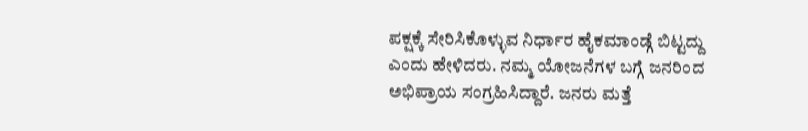ಪಕ್ಷಕ್ಕೆ ಸೇರಿಸಿಕೊಳ್ಳುವ ನಿರ್ಧಾರ ಹೈಕಮಾಂಡ್ಗೆ ಬಿಟ್ಟದ್ದು ಎಂದು ಹೇಳಿದರು. ನಮ್ಮ ಯೋಜನೆಗಳ ಬಗ್ಗೆ ಜನರಿಂದ ಅಭಿಪ್ರಾಯ ಸಂಗ್ರಹಿಸಿದ್ದಾರೆ. ಜನರು ಮತ್ತೆ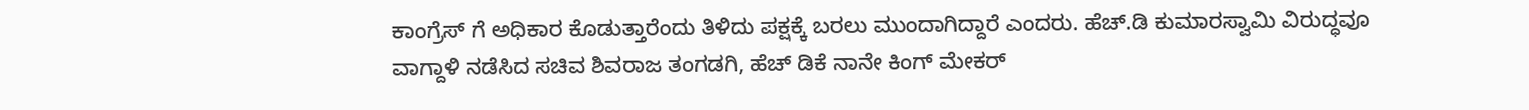ಕಾಂಗ್ರೆಸ್ ಗೆ ಅಧಿಕಾರ ಕೊಡುತ್ತಾರೆಂದು ತಿಳಿದು ಪಕ್ಷಕ್ಕೆ ಬರಲು ಮುಂದಾಗಿದ್ದಾರೆ ಎಂದರು. ಹೆಚ್.ಡಿ ಕುಮಾರಸ್ವಾಮಿ ವಿರುದ್ಧವೂ ವಾಗ್ದಾಳಿ ನಡೆಸಿದ ಸಚಿವ ಶಿವರಾಜ ತಂಗಡಗಿ, ಹೆಚ್ ಡಿಕೆ ನಾನೇ ಕಿಂ‍ಗ್ ಮೇಕರ್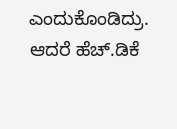ಎಂದುಕೊಂಡಿದ್ರು. ಆದರೆ ಹೆಚ್.ಡಿಕೆ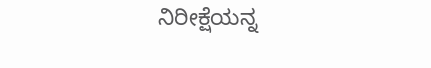ನಿರೀಕ್ಷೆಯನ್ನ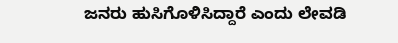ಜನರು ಹುಸಿಗೊಳಿಸಿದ್ದಾರೆ ಎಂದು ಲೇವಡಿ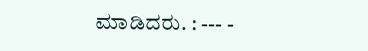ಮಾಡಿದರು. : --- -